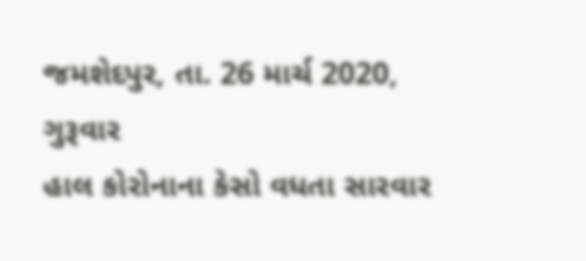જમશેદપુર, તા. 26 માર્ચ 2020, ગુરૂવાર
હાલ કોરોનાના કેસો વધતા સારવાર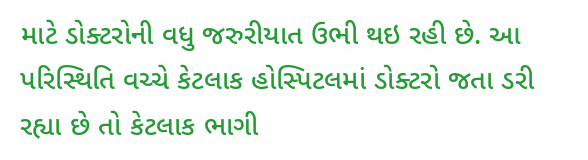માટે ડોક્ટરોની વધુ જરુરીયાત ઉભી થઇ રહી છે. આ પરિસ્થિતિ વચ્ચે કેટલાક હોસ્પિટલમાં ડોક્ટરો જતા ડરી રહ્યા છે તો કેટલાક ભાગી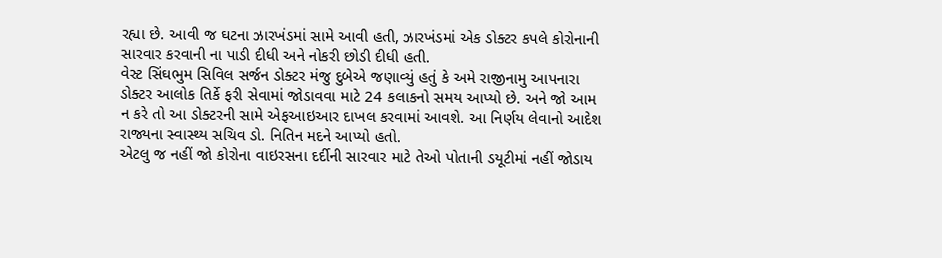રહ્યા છે. આવી જ ઘટના ઝારખંડમાં સામે આવી હતી, ઝારખંડમાં એક ડોક્ટર કપલે કોરોનાની સારવાર કરવાની ના પાડી દીધી અને નોકરી છોડી દીધી હતી.
વેસ્ટ સિંઘભુમ સિવિલ સર્જન ડોક્ટર મંજુ દુબેએ જણાવ્યું હતું કે અમે રાજીનામુ આપનારા ડોક્ટર આલોક તિર્કે ફરી સેવામાં જોડાવવા માટે 24 કલાકનો સમય આપ્યો છે. અને જો આમ ન કરે તો આ ડોક્ટરની સામે એફઆઇઆર દાખલ કરવામાં આવશે. આ નિર્ણય લેવાનો આદેશ રાજ્યના સ્વાસ્થ્ય સચિવ ડો. નિતિન મદને આપ્યો હતો.
એટલુ જ નહીં જો કોરોના વાઇરસના દર્દીની સારવાર માટે તેઓ પોતાની ડયૂટીમાં નહીં જોડાય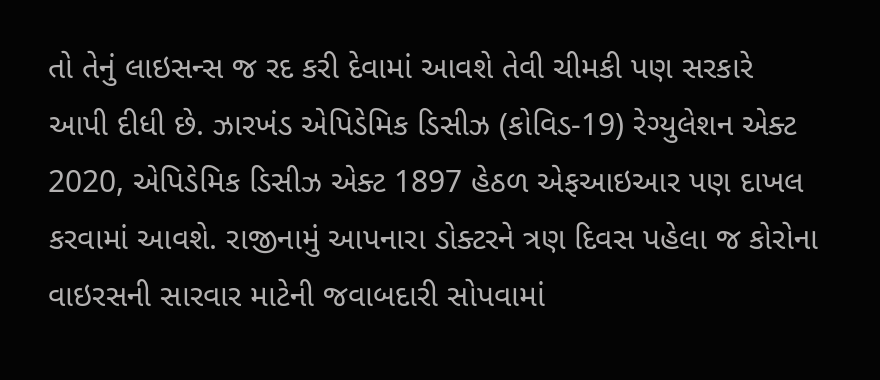તો તેનું લાઇસન્સ જ રદ કરી દેવામાં આવશે તેવી ચીમકી પણ સરકારે આપી દીધી છે. ઝારખંડ એપિડેમિક ડિસીઝ (કોવિડ-19) રેગ્યુલેશન એક્ટ 2020, એપિડેમિક ડિસીઝ એક્ટ 1897 હેઠળ એફઆઇઆર પણ દાખલ કરવામાં આવશે. રાજીનામું આપનારા ડોક્ટરને ત્રણ દિવસ પહેલા જ કોરોના વાઇરસની સારવાર માટેની જવાબદારી સોપવામાં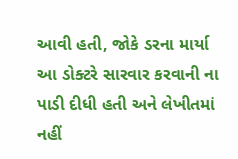આવી હતી, જોકે ડરના માર્યા આ ડોક્ટરે સારવાર કરવાની ના પાડી દીધી હતી અને લેખીતમાં નહીં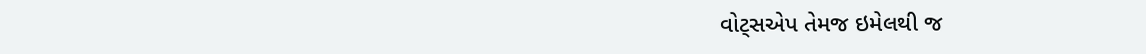વોટ્સએપ તેમજ ઇમેલથી જ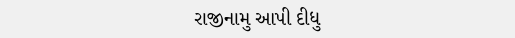રાજીનામુ આપી દીધુ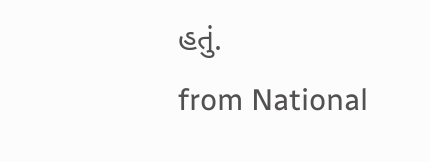હતું.
from National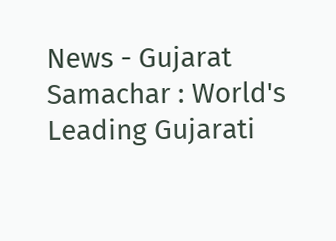News - Gujarat Samachar : World's Leading Gujarati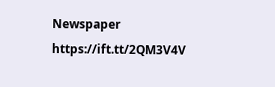Newspaper https://ift.tt/2QM3V4V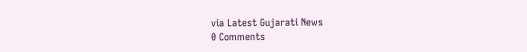via Latest Gujarati News
0 Comments